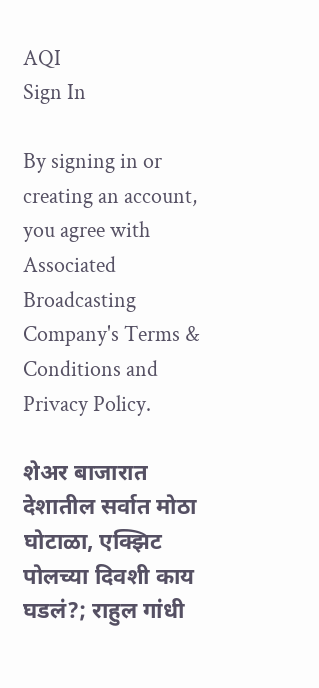AQI
Sign In

By signing in or creating an account, you agree with Associated Broadcasting Company's Terms & Conditions and Privacy Policy.

शेअर बाजारात देशातील सर्वात मोठा घोटाळा, एक्झिट पोलच्या दिवशी काय घडलं?; राहुल गांधी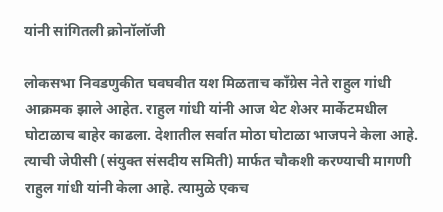यांनी सांगितली क्रोनॉलॉजी

लोकसभा निवडणुकीत घवघवीत यश मिळताच काँग्रेस नेते राहुल गांधी आक्रमक झाले आहेत. राहुल गांधी यांनी आज थेट शेअर मार्केटमधील घोटाळाच बाहेर काढला. देशातील सर्वात मोठा घोटाळा भाजपने केला आहे. त्याची जेपीसी (संयुक्त संसदीय समिती) मार्फत चौकशी करण्याची मागणी राहुल गांधी यांनी केला आहे. त्यामुळे एकच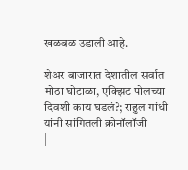खळबळ उडाली आहे.

शेअर बाजारात देशातील सर्वात मोठा घोटाळा, एक्झिट पोलच्या दिवशी काय घडलं?; राहुल गांधी यांनी सांगितली क्रोनॉलॉजी
|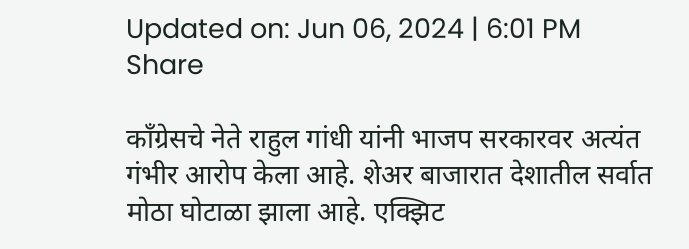Updated on: Jun 06, 2024 | 6:01 PM
Share

काँग्रेसचे नेते राहुल गांधी यांनी भाजप सरकारवर अत्यंत गंभीर आरोप केला आहे. शेअर बाजारात देशातील सर्वात मोठा घोटाळा झाला आहे. एक्झिट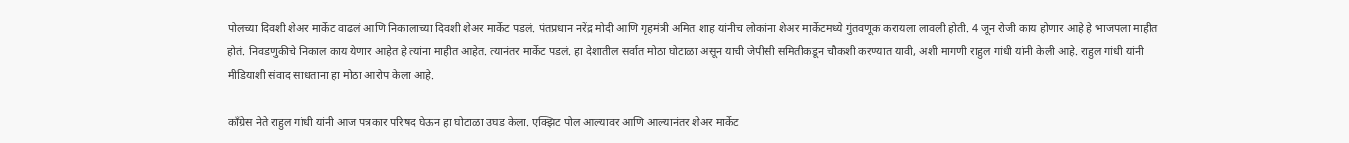पोलच्या दिवशी शेअर मार्केट वाढलं आणि निकालाच्या दिवशी शेअर मार्केट पडलं. पंतप्रधान नरेंद्र मोदी आणि गृहमंत्री अमित शाह यांनीच लोकांना शेअर मार्केटमध्ये गुंतवणूक करायला लावली होती. 4 जून रोजी काय होणार आहे हे भाजपला माहीत होतं. निवडणुकीचे निकाल काय येणार आहेत हे त्यांना माहीत आहेत. त्यानंतर मार्केट पडलं. हा देशातील सर्वात मोठा घोटाळा असून याची जेपीसी समितीकडून चौकशी करण्यात यावी, अशी मागणी राहुल गांधी यांनी केली आहे. राहुल गांधी यांनी मीडियाशी संवाद साधताना हा मोठा आरोप केला आहे.

काँग्रेस नेते राहुल गांधी यांनी आज पत्रकार परिषद घेऊन हा घोटाळा उघड केला. एक्झिट पोल आल्यावर आणि आल्यानंतर शेअर मार्केट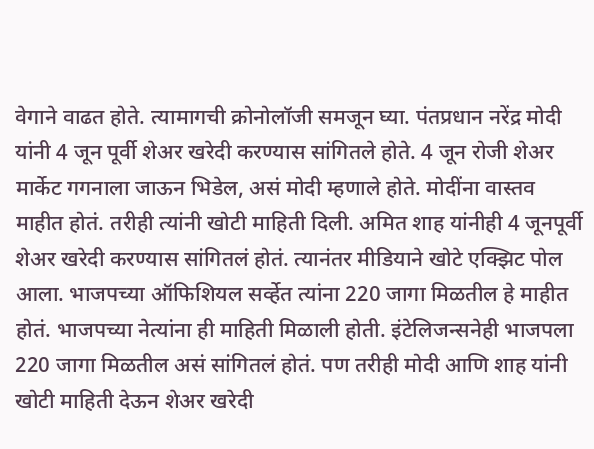वेगाने वाढत होते. त्यामागची क्रोनोलॉजी समजून घ्या. पंतप्रधान नरेंद्र मोदी यांनी 4 जून पूर्वी शेअर खरेदी करण्यास सांगितले होते. 4 जून रोजी शेअर मार्केट गगनाला जाऊन भिडेल, असं मोदी म्हणाले होते. मोदींना वास्तव माहीत होतं. तरीही त्यांनी खोटी माहिती दिली. अमित शाह यांनीही 4 जूनपूर्वी शेअर खरेदी करण्यास सांगितलं होतं. त्यानंतर मीडियाने खोटे एक्झिट पोल आला. भाजपच्या ऑफिशियल सर्व्हेत त्यांना 220 जागा मिळतील हे माहीत होतं. भाजपच्या नेत्यांना ही माहिती मिळाली होती. इंटेलिजन्सनेही भाजपला 220 जागा मिळतील असं सांगितलं होतं. पण तरीही मोदी आणि शाह यांनी खोटी माहिती देऊन शेअर खरेदी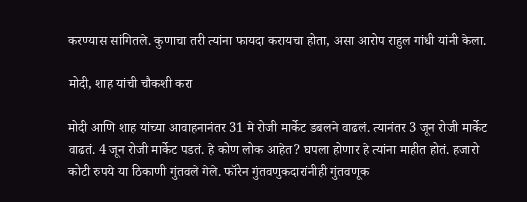करण्यास सांगितले. कुणाचा तरी त्यांना फायदा करायचा होता, असा आरोप राहुल गांधी यांनी केला.

मोदी, शाह यांची चौकशी करा

मोदी आणि शाह यांच्या आवाहनानंतर 31 मे रोजी मार्केट डबलने वाढलं. त्यानंतर 3 जून रोजी मार्केट वाढतं. 4 जून रोजी मार्केट पडतं. हे कोण लोक आहेत? घपला होणार हे त्यांना माहीत होतं. हजारो कोटी रुपये या ठिकाणी गुंतवले गेले. फॉरेन गुंतवणुकदारांनीही गुंतवणूक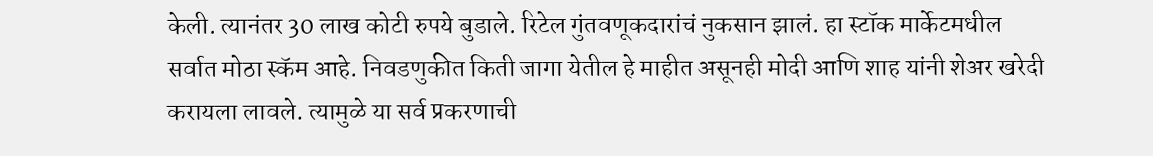केली. त्यानंतर 30 लाख कोटी रुपये बुडाले. रिटेल गुंतवणूकदारांचं नुकसान झालं. हा स्टॉक मार्केटमधील सर्वात मोठा स्कॅम आहे. निवडणुकीत किती जागा येतील हे माहीत असूनही मोदी आणि शाह यांनी शेअर खरेदी करायला लावले. त्यामुळे या सर्व प्रकरणाची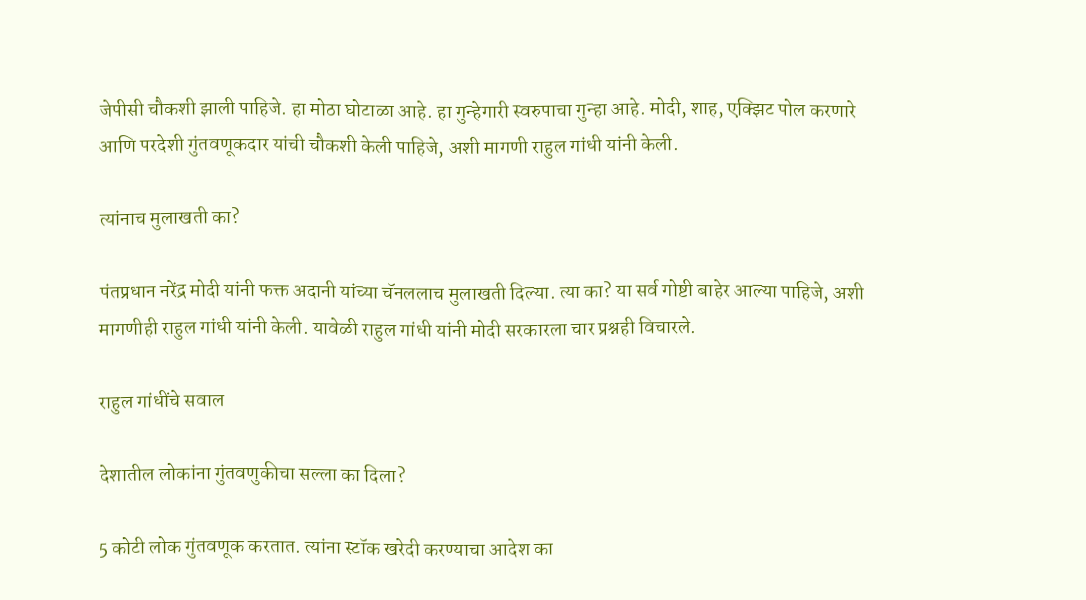जेपीसी चौकशी झाली पाहिजे. हा मोठा घोटाळा आहे. हा गुन्हेगारी स्वरुपाचा गुन्हा आहे. मोदी, शाह, एक्झिट पोल करणारे आणि परदेशी गुंतवणूकदार यांची चौकशी केली पाहिजे, अशी मागणी राहुल गांधी यांनी केली.

त्यांनाच मुलाखती का?

पंतप्रधान नरेंद्र मोदी यांनी फक्त अदानी यांच्या चॅनललाच मुलाखती दिल्या. त्या का? या सर्व गोष्टी बाहेर आल्या पाहिजे, अशी मागणीही राहुल गांधी यांनी केली. यावेळी राहुल गांधी यांनी मोदी सरकारला चार प्रश्नही विचारले.

राहुल गांधींचे सवाल

देशातील लोकांना गुंतवणुकीचा सल्ला का दिला?

5 कोटी लोक गुंतवणूक करतात. त्यांना स्टॉक खरेदी करण्याचा आदेश का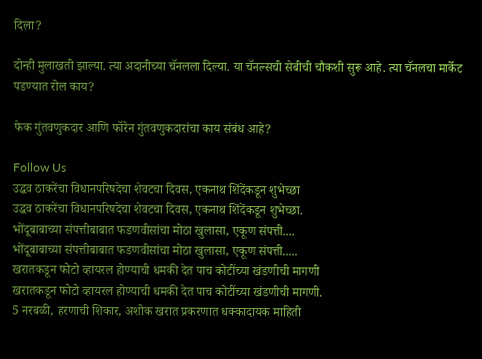दिला?

दोन्ही मुलाखती झाल्या. त्या अदानीच्या चॅनलला दिल्या. या चॅनल्सची सेबीची चौकशी सुरू आहे. त्या चॅनलचा मार्केट पडण्यात रोल काय?

फेक गुंतवणुकदार आणि फॉरेन गुंतवणुकदारांचा काय संबंध आहे?

Follow Us
उद्धव ठाकरेंचा विधानपरिषदेचा शेवटचा दिवस, एकनाथ शिंदेंकडून शुभेच्छा
उद्धव ठाकरेंचा विधानपरिषदेचा शेवटचा दिवस, एकनाथ शिंदेंकडून शुभेच्छा.
भोंदूबाबाच्या संपत्तीबाबात फडणवीसांचा मोठा खुलासा, एकूण संपत्ती....
भोंदूबाबाच्या संपत्तीबाबात फडणवीसांचा मोठा खुलासा, एकूण संपत्ती.....
खरातकडून फोटो व्हायरल होण्याची धमकी देत पाच कोटींच्या खंडणीची मागणी
खरातकडून फोटो व्हायरल होण्याची धमकी देत पाच कोटींच्या खंडणीची मागणी.
5 नरबळी, हरणाची शिकार, अशोक खरात प्रकरणात धक्कादायक माहिती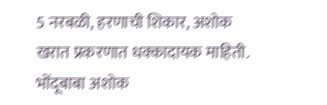5 नरबळी, हरणाची शिकार, अशोक खरात प्रकरणात धक्कादायक माहिती.
भोंदूबाबा अशोक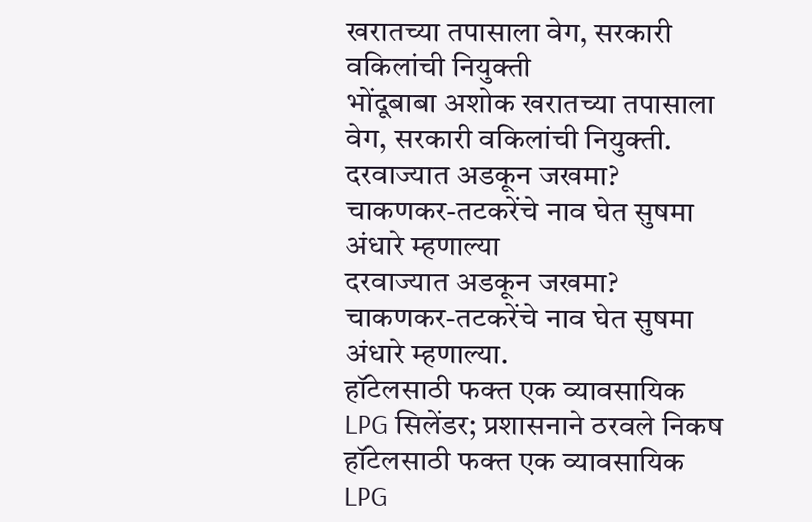खरातच्या तपासाला वेग, सरकारी वकिलांची नियुक्ती
भोंदूबाबा अशोक खरातच्या तपासाला वेग, सरकारी वकिलांची नियुक्ती.
दरवाज्यात अडकून जखमा? चाकणकर-तटकरेंचे नाव घेत सुषमा अंधारे म्हणाल्या
दरवाज्यात अडकून जखमा? चाकणकर-तटकरेंचे नाव घेत सुषमा अंधारे म्हणाल्या.
हॉटेलसाठी फक्त एक व्यावसायिक LPG सिलेंडर; प्रशासनाने ठरवले निकष
हॉटेलसाठी फक्त एक व्यावसायिक LPG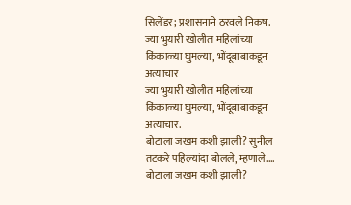सिलेंडर; प्रशासनाने ठरवले निकष.
ज्या भुयारी खोलीत महिलांच्या किंकाळ्या घुमल्या, भोंदूबाबाकडून अत्याचार
ज्या भुयारी खोलीत महिलांच्या किंकाळ्या घुमल्या, भोंदूबाबाकडून अत्याचार.
बोटाला जखम कशी झाली? सुनील तटकरे पहिल्यांदा बोलले, म्हणाले....
बोटाला जखम कशी झाली?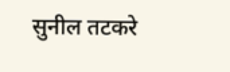सुनील तटकरे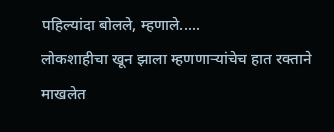पहिल्यांदा बोलले, म्हणाले.....
लोकशाहीचा खून झाला म्हणणाऱ्यांचेच हात रक्ताने माखलेत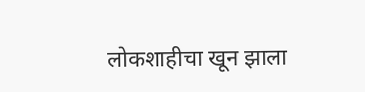लोकशाहीचा खून झाला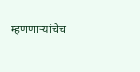म्हणणाऱ्यांचेच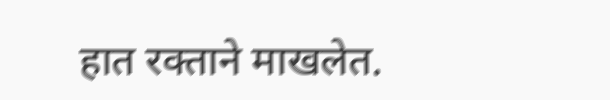हात रक्ताने माखलेत.